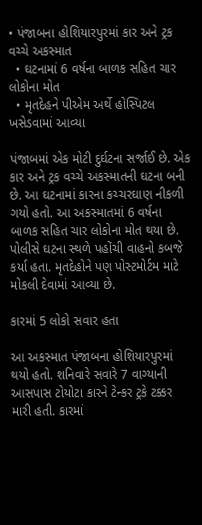• પંજાબના હોશિયારપુરમાં કાર અને ટ્રક વચ્ચે અકસ્માત
  • ઘટનામાં 6 વર્ષના બાળક સહિત ચાર લોકોના મોત
  • મૃતદેહને પીએમ અર્થે હોસ્પિટલ ખસેડવામાં આવ્યા

પંજાબમાં એક મોટી દુર્ઘટના સર્જાઈ છે. એક કાર અને ટ્રક વચ્ચે અકસ્માતની ઘટના બની છે. આ ઘટનામાં કારના કચ્ચરઘાણ નીકળી ગયો હતો. આ અકસ્માતમાં 6 વર્ષના બાળક સહિત ચાર લોકોના મોત થયા છે. પોલીસે ઘટના સ્થળે પહોંચી વાહનો કબજે કર્યા હતા. મૃતદેહોને પણ પોસ્ટમોર્ટમ માટે મોકલી દેવામાં આવ્યા છે.

કારમાં 5 લોકો સવાર હતા

આ અકસ્માત પંજાબના હોશિયારપુરમાં થયો હતો. શનિવારે સવારે 7 વાગ્યાની આસપાસ ટોયોટા કારને ટેન્કર ટ્રકે ટક્કર મારી હતી. કારમાં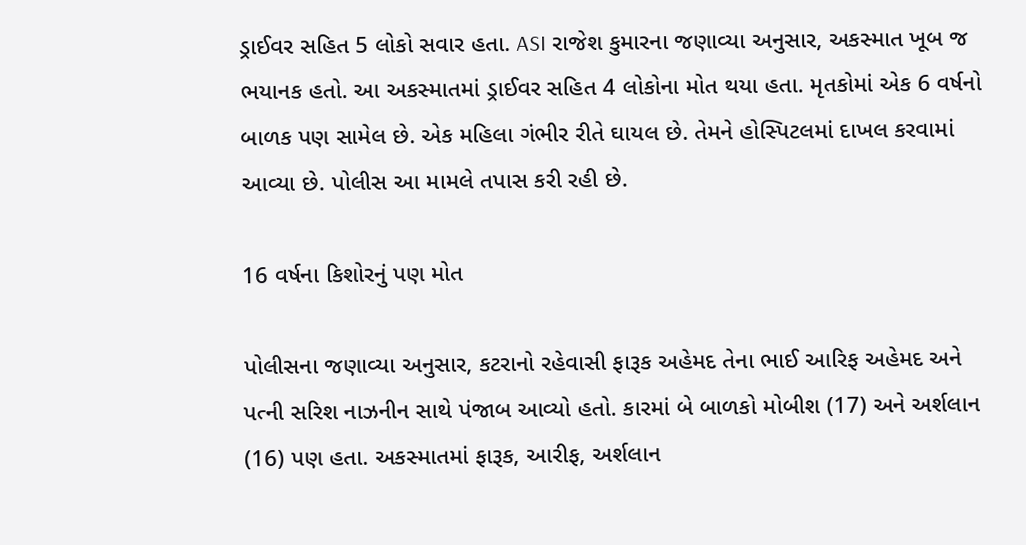ડ્રાઈવર સહિત 5 લોકો સવાર હતા. ASI રાજેશ કુમારના જણાવ્યા અનુસાર, અકસ્માત ખૂબ જ ભયાનક હતો. આ અકસ્માતમાં ડ્રાઈવર સહિત 4 લોકોના મોત થયા હતા. મૃતકોમાં એક 6 વર્ષનો બાળક પણ સામેલ છે. એક મહિલા ગંભીર રીતે ઘાયલ છે. તેમને હોસ્પિટલમાં દાખલ કરવામાં આવ્યા છે. પોલીસ આ મામલે તપાસ કરી રહી છે.

16 વર્ષના કિશોરનું પણ મોત

પોલીસના જણાવ્યા અનુસાર, કટરાનો રહેવાસી ફારૂક અહેમદ તેના ભાઈ આરિફ અહેમદ અને પત્ની સરિશ નાઝનીન સાથે પંજાબ આવ્યો હતો. કારમાં બે બાળકો મોબીશ (17) અને અર્શલાન (16) પણ હતા. અકસ્માતમાં ફારૂક, આરીફ, અર્શલાન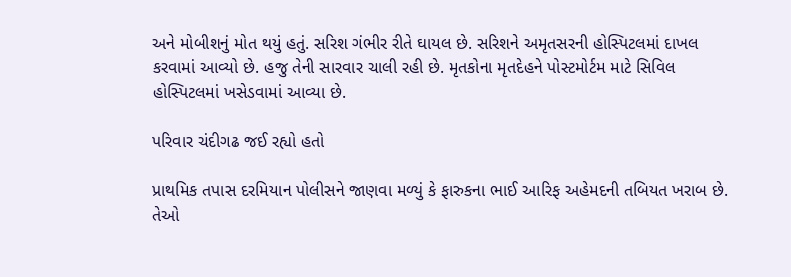અને મોબીશનું મોત થયું હતું. સરિશ ગંભીર રીતે ઘાયલ છે. સરિશને અમૃતસરની હોસ્પિટલમાં દાખલ કરવામાં આવ્યો છે. હજુ તેની સારવાર ચાલી રહી છે. મૃતકોના મૃતદેહને પોસ્ટમોર્ટમ માટે સિવિલ હોસ્પિટલમાં ખસેડવામાં આવ્યા છે.

પરિવાર ચંદીગઢ જઈ રહ્યો હતો

પ્રાથમિક તપાસ દરમિયાન પોલીસને જાણવા મળ્યું કે ફારુકના ભાઈ આરિફ અહેમદની તબિયત ખરાબ છે. તેઓ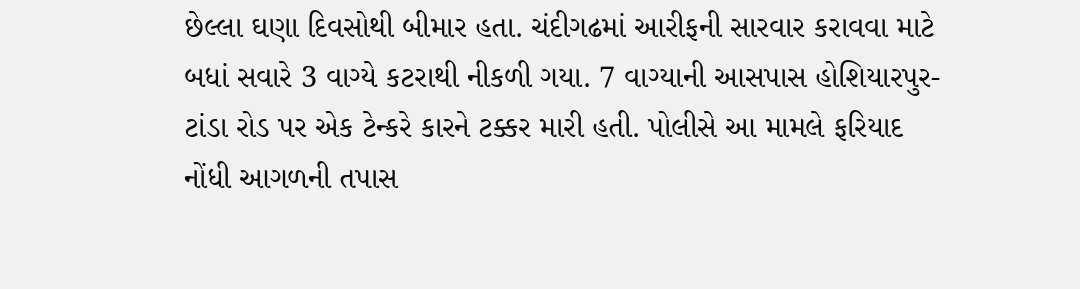છેલ્લા ઘણા દિવસોથી બીમાર હતા. ચંદીગઢમાં આરીફની સારવાર કરાવવા માટે બધાં સવારે 3 વાગ્યે કટરાથી નીકળી ગયા. 7 વાગ્યાની આસપાસ હોશિયારપુર-ટાંડા રોડ પર એક ટેન્કરે કારને ટક્કર મારી હતી. પોલીસે આ મામલે ફરિયાદ નોંધી આગળની તપાસ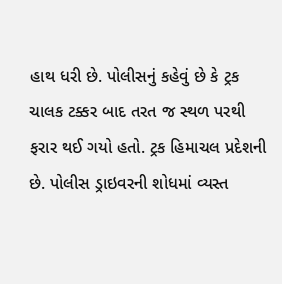હાથ ધરી છે. પોલીસનું કહેવું છે કે ટ્રક ચાલક ટક્કર બાદ તરત જ સ્થળ પરથી ફરાર થઈ ગયો હતો. ટ્રક હિમાચલ પ્રદેશની છે. પોલીસ ડ્રાઇવરની શોધમાં વ્યસ્ત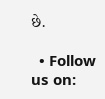છે.

  • Follow us on: